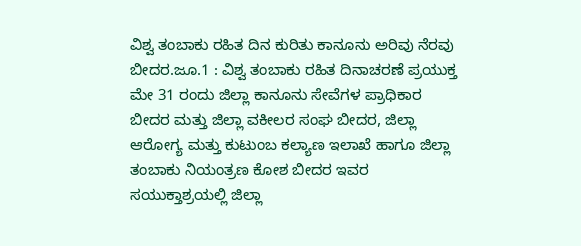ವಿಶ್ವ ತಂಬಾಕು ರಹಿತ ದಿನ ಕುರಿತು ಕಾನೂನು ಅರಿವು ನೆರವು
ಬೀದರ.ಜೂ.1 : ವಿಶ್ವ ತಂಬಾಕು ರಹಿತ ದಿನಾಚರಣೆ ಪ್ರಯುಕ್ತ ಮೇ 31 ರಂದು ಜಿಲ್ಲಾ ಕಾನೂನು ಸೇವೆಗಳ ಪ್ರಾಧಿಕಾರ ಬೀದರ ಮತ್ತು ಜಿಲ್ಲಾ ವಕೀಲರ ಸಂಘ ಬೀದರ, ಜಿಲ್ಲಾ ಆರೋಗ್ಯ ಮತ್ತು ಕುಟುಂಬ ಕಲ್ಯಾಣ ಇಲಾಖೆ ಹಾಗೂ ಜಿಲ್ಲಾ ತಂಬಾಕು ನಿಯಂತ್ರಣ ಕೋಶ ಬೀದರ ಇವರ ಸಯುಕ್ತಾಶ್ರಯಲ್ಲಿ ಜಿಲ್ಲಾ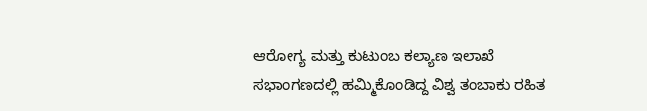ಆರೋಗ್ಯ ಮತ್ತು ಕುಟುಂಬ ಕಲ್ಯಾಣ ಇಲಾಖೆ ಸಭಾಂಗಣದಲ್ಲಿ ಹಮ್ಮಿಕೊಂಡಿದ್ದ ವಿಶ್ವ ತಂಬಾಕು ರಹಿತ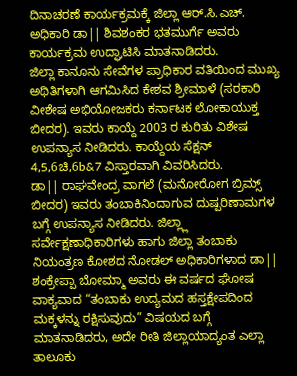ದಿನಾಚರಣೆ ಕಾರ್ಯಕ್ರಮಕ್ಕೆ ಜಿಲ್ಲಾ ಆರ್.ಸಿ.ಎಚ್. ಅಧಿಕಾರಿ ಡಾ|| ಶಿವಶಂಕರ ಭತಮುರ್ಗೆ ಅವರು ಕಾರ್ಯಕ್ರಮ ಉದ್ಘಾಟಿಸಿ ಮಾತನಾಡಿದರು.
ಜಿಲ್ಲಾ ಕಾನೂನು ಸೇವೆಗಳ ಪ್ರಾಧಿಕಾರ ವತಿಯಿಂದ ಮುಖ್ಯ ಅಥಿತಿಗಳಾಗಿ ಆಗಮಿಸಿದ ಕೇಶವ ಶ್ರೀಮಾಳೆ (ಸರಕಾರಿ ವೀಶೇಷ ಅಭಿಯೋಜಕರು ಕರ್ನಾಟಕ ಲೋಕಾಯುಕ್ತ ಬೀದರ). ಇವರು ಕಾಯ್ದೆ 2003 ರ ಕುರಿತು ವಿಶೇಷ ಉಪನ್ಯಾಸ ನೀಡಿದರು. ಕಾಯ್ದೆಯ ಸೆಕ್ಷನ್ 4,5,6ಚಿ,6b&7 ವಿಸ್ತಾರವಾಗಿ ವಿವರಿಸಿದರು.
ಡಾ|| ರಾಘವೇಂದ್ರ ವಾಗಲೆ (ಮನೋರೋಗ ಬ್ರಿಮ್ಸ್ ಬೀದರ) ಇವರು ತಂಬಾಕಿನಿಂದಾಗುವ ದುಷ್ಪರಿಣಾಮಗಳ ಬಗ್ಗೆ ಉಪನ್ಯಾಸ ನೀಡಿದರು. ಜಿಲ್ಲ್ಲಾ ಸರ್ವೇಕ್ಷಣಾಧಿಕಾರಿಗಳು ಹಾಗು ಜಿಲ್ಲಾ ತಂಬಾಕು ನಿಯಂತ್ರಣ ಕೋಶದ ನೋಡಲ್ ಅಧಿಕಾರಿಗಳಾದ ಡಾ|| ಶಂಕ್ರೇಪ್ಪಾ ಬೋಮ್ಮಾ ಅವರು ಈ ವರ್ಷದ ಘೋಷ ವಾಕ್ಯವಾದ “ತಂಬಾಕು ಉದ್ಯಮದ ಹಸ್ತಕ್ಷೇಪದಿಂದ ಮಕ್ಕಳನ್ನು ರಕ್ಷಿಸುವುದು” ವಿಷಯದ ಬಗ್ಗೆ ಮಾತನಾಡಿದರು, ಅದೇ ರೀತಿ ಜಿಲ್ಲಾಯಾದ್ಯಂತ ಎಲ್ಲಾ ತಾಲೂಕು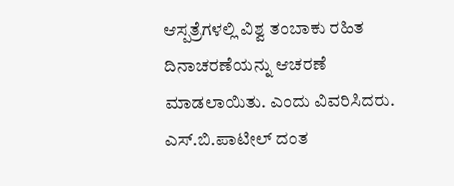ಆಸ್ಪತ್ರೆಗಳಲ್ಲಿ ವಿಶ್ವ ತಂಬಾಕು ರಹಿತ ದಿನಾಚರಣೆಯನ್ನು ಆಚರಣೆ ಮಾಡಲಾಯಿತು. ಎಂದು ವಿವರಿಸಿದರು.
ಎಸ್.ಬಿ.ಪಾಟೀಲ್ ದಂತ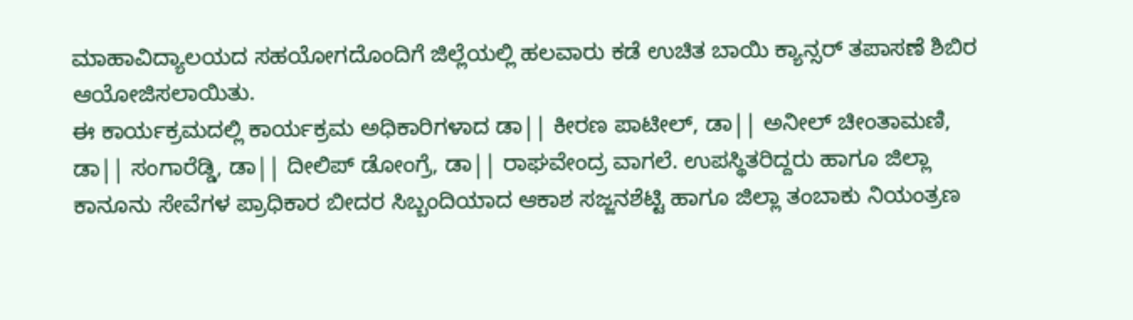ಮಾಹಾವಿದ್ಯಾಲಯದ ಸಹಯೋಗದೊಂದಿಗೆ ಜಿಲ್ಲೆಯಲ್ಲಿ ಹಲವಾರು ಕಡೆ ಉಚಿತ ಬಾಯಿ ಕ್ಯಾನ್ಸರ್ ತಪಾಸಣೆ ಶಿಬಿರ ಆಯೋಜಿಸಲಾಯಿತು.
ಈ ಕಾರ್ಯಕ್ರಮದಲ್ಲಿ ಕಾರ್ಯಕ್ರಮ ಅಧಿಕಾರಿಗಳಾದ ಡಾ|| ಕೀರಣ ಪಾಟೀಲ್, ಡಾ|| ಅನೀಲ್ ಚೀಂತಾಮಣಿ, ಡಾ|| ಸಂಗಾರೆಡ್ಡಿ, ಡಾ|| ದೀಲಿಪ್ ಡೋಂಗ್ರೆ, ಡಾ|| ರಾಘವೇಂದ್ರ ವಾಗಲೆ. ಉಪಸ್ಥಿತರಿದ್ದರು ಹಾಗೂ ಜಿಲ್ಲಾ ಕಾನೂನು ಸೇವೆಗಳ ಪ್ರಾಧಿಕಾರ ಬೀದರ ಸಿಬ್ಬಂದಿಯಾದ ಆಕಾಶ ಸಜ್ಜನಶೆಟ್ಟಿ ಹಾಗೂ ಜಿಲ್ಲಾ ತಂಬಾಕು ನಿಯಂತ್ರಣ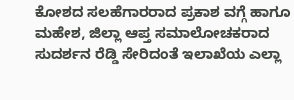ಕೋಶದ ಸಲಹೆಗಾರರಾದ ಪ್ರಕಾಶ ವಗ್ಗೆ ಹಾಗೂ ಮಹೇಶ, ಜಿಲ್ಲಾ ಆಪ್ತ ಸಮಾಲೋಚಕರಾದ ಸುದರ್ಶನ ರೆಡ್ಡಿ ಸೇರಿದಂತೆ ಇಲಾಖೆಯ ಎಲ್ಲಾ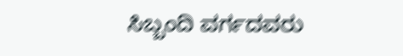ಸಿಬ್ಬಂದಿ ವರ್ಗದವರು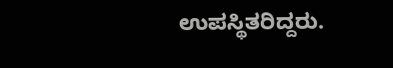ಉಪಸ್ಥಿತರಿದ್ದರು.